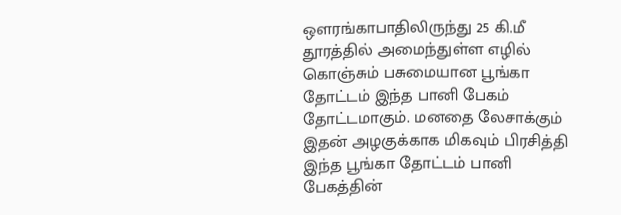ஔரங்காபாதிலிருந்து 25 கி.மீ தூரத்தில் அமைந்துள்ள எழில் கொஞ்சும் பசுமையான பூங்கா தோட்டம் இந்த பானி பேகம் தோட்டமாகும். மனதை லேசாக்கும் இதன் அழகுக்காக மிகவும் பிரசித்தி இந்த பூங்கா தோட்டம் பானி பேகத்தின்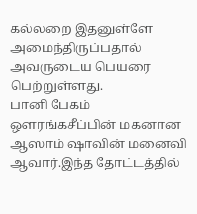கல்லறை இதனுள்ளே அமைந்திருப்பதால் அவருடைய பெயரை பெற்றுள்ளது.
பானி பேகம் ஔரங்கசீப்பின் மகனான ஆஸாம் ஷாவின் மனைவி ஆவார்.இந்த தோட்டத்தில்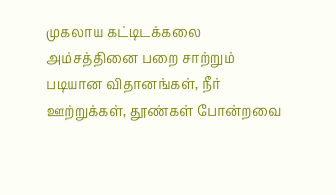முகலாய கட்டிடக்கலை அம்சத்தினை பறை சாற்றும் படியான விதானங்கள், நீர் ஊற்றுக்கள், தூண்கள் போன்றவை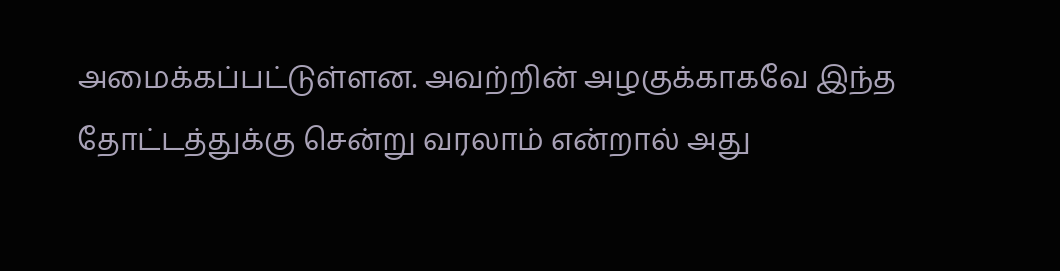அமைக்கப்பட்டுள்ளன. அவற்றின் அழகுக்காகவே இந்த தோட்டத்துக்கு சென்று வரலாம் என்றால் அது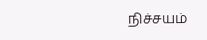நிச்சயம்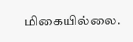மிகையில்லை.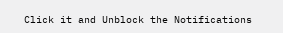Click it and Unblock the Notifications